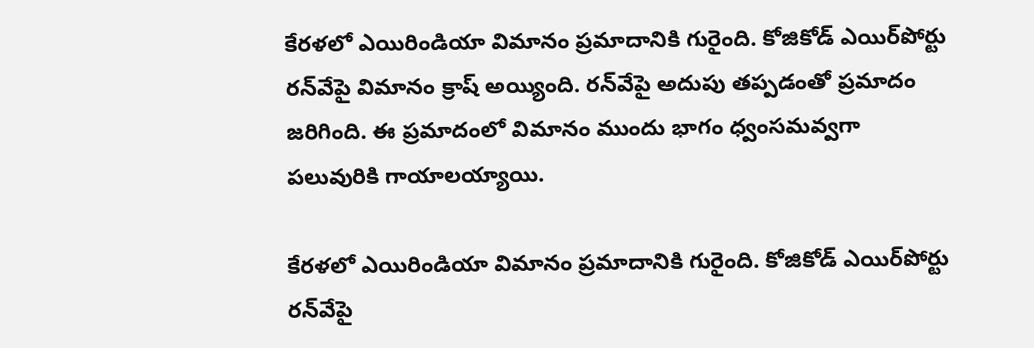కేరళలో ఎయిరిండియా విమానం ప్రమాదానికి గురైంది. కోజికోడ్ ఎయిర్‌పోర్టు రన్‌వేపై విమానం క్రాష్ అయ్యింది. రన్‌వేపై అదుపు తప్పడంతో ప్రమాదం జరిగింది. ఈ ప్రమాదంలో విమానం ముందు భాగం ధ్వంసమవ్వగా పలువురికి గాయాలయ్యాయి.

కేరళలో ఎయిరిండియా విమానం ప్రమాదానికి గురైంది. కోజికోడ్ ఎయిర్‌పోర్టు రన్‌వేపై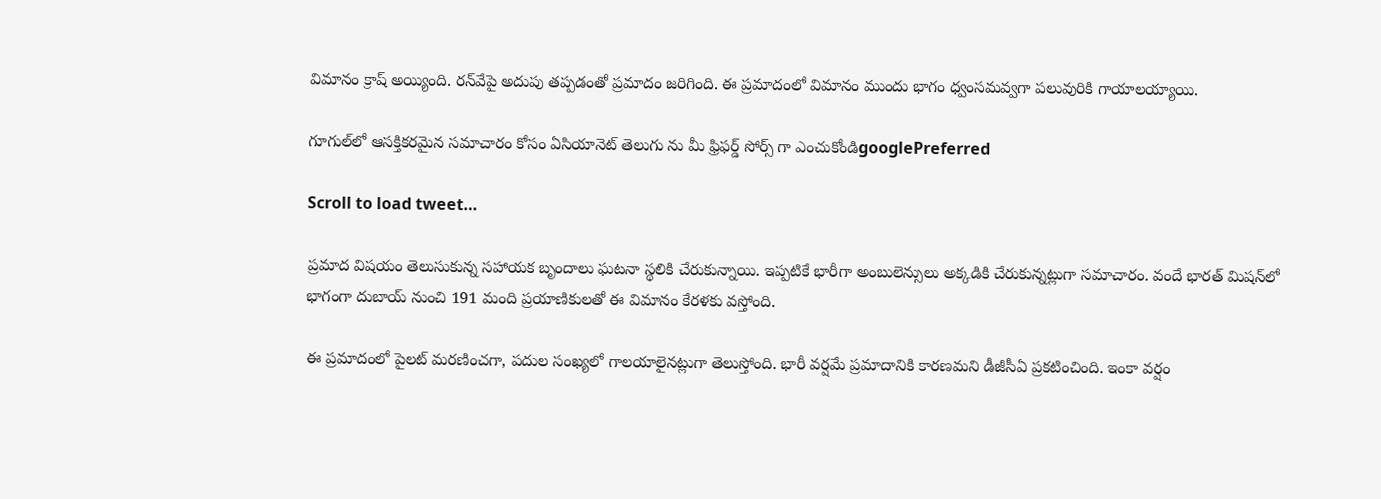విమానం క్రాష్ అయ్యింది. రన్‌వేపై అదుపు తప్పడంతో ప్రమాదం జరిగింది. ఈ ప్రమాదంలో విమానం ముందు భాగం ధ్వంసమవ్వగా పలువురికి గాయాలయ్యాయి.

గూగుల్‌లో ఆసక్తికరమైన సమాచారం కోసం ఏసియానెట్ తెలుగు ను మీ ఫ్రిఫర్డ్ సోర్స్ గా ఎంచుకోండిgooglePreferred

Scroll to load tweet…

ప్రమాద విషయం తెలుసుకున్న సహాయక బృందాలు ఘటనా స్థలికి చేరుకున్నాయి. ఇప్పటికే భారీగా అంబులెన్సులు అక్కడికి చేరుకున్నట్లుగా సమాచారం. వందే భారత్ మిషన్‌లో భాగంగా దుబాయ్ నుంచి 191 మంది ప్రయాణికులతో ఈ విమానం కేరళకు వస్తోంది.

ఈ ప్రమాదంలో పైలట్ మరణించగా, పదుల సంఖ్యలో గాలయాలైనట్లుగా తెలుస్తోంది. భారీ వర్షమే ప్రమాదానికి కారణమని డీజీసీఏ ప్రకటించింది. ఇంకా వర్షం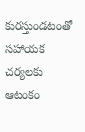కురస్తుండటంతో సహాయక చర్యలకు ఆటంకం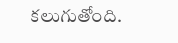కలుగుతోంది.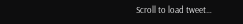Scroll to load tweet…